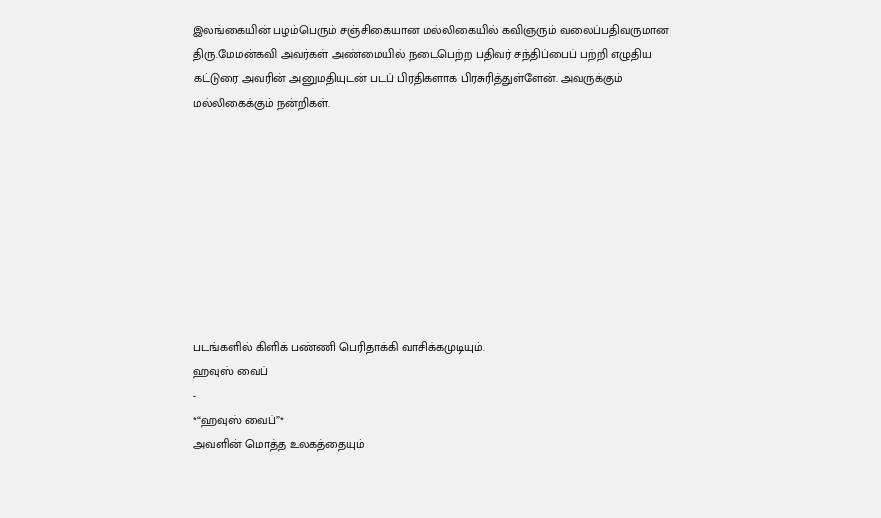இலங்கையின் பழம்பெரும் சஞ்சிகையான மல்லிகையில் கவிஞரும் வலைப்பதிவருமான திரு.மேமன்கவி அவர்கள் அண்மையில் நடைபெற்ற பதிவர் சந்திப்பைப் பற்றி எழுதிய கட்டுரை அவரின் அனுமதியுடன் படப் பிரதிகளாக பிரசுரித்துள்ளேன். அவருக்கும் மல்லிகைக்கும் நன்றிகள்.









படங்களில் கிளிக் பண்ணி பெரிதாக்கி வாசிக்கமுடியும்.
ஹவுஸ் வைப்
-
*“ஹவுஸ் வைப்”*
அவளின் மொத்த உலகத்தையும்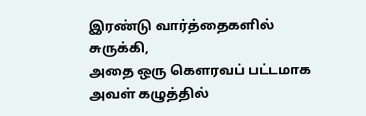இரண்டு வார்த்தைகளில் சுருக்கி,
அதை ஒரு கௌரவப் பட்டமாக
அவள் கழுத்தில்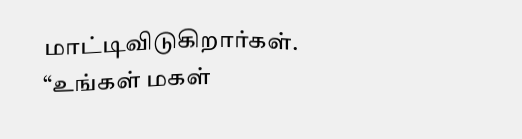மாட்டிவிடுகிறார்கள்.
“உங்கள் மகள்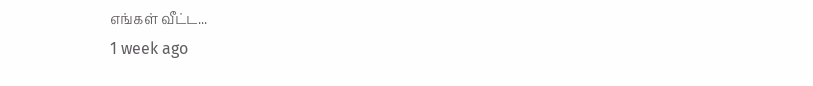எங்கள் வீட்ட...
1 week ago